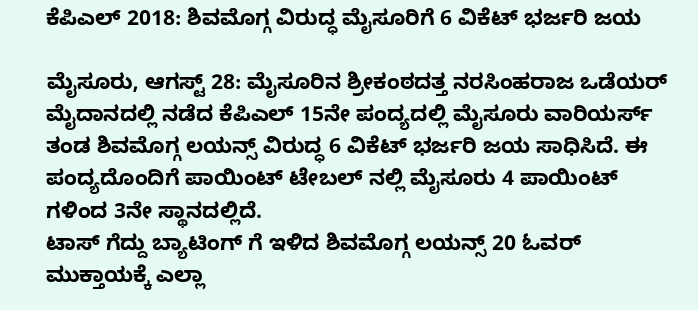ಕೆಪಿಎಲ್ 2018: ಶಿವಮೊಗ್ಗ ವಿರುದ್ಧ ಮೈಸೂರಿಗೆ 6 ವಿಕೆಟ್ ಭರ್ಜರಿ ಜಯ

ಮೈಸೂರು, ಆಗಸ್ಟ್ 28: ಮೈಸೂರಿನ ಶ್ರೀಕಂಠದತ್ತ ನರಸಿಂಹರಾಜ ಒಡೆಯರ್ ಮೈದಾನದಲ್ಲಿ ನಡೆದ ಕೆಪಿಎಲ್ 15ನೇ ಪಂದ್ಯದಲ್ಲಿ ಮೈಸೂರು ವಾರಿಯರ್ಸ್ ತಂಡ ಶಿವಮೊಗ್ಗ ಲಯನ್ಸ್ ವಿರುದ್ಧ 6 ವಿಕೆಟ್ ಭರ್ಜರಿ ಜಯ ಸಾಧಿಸಿದೆ. ಈ ಪಂದ್ಯದೊಂದಿಗೆ ಪಾಯಿಂಟ್ ಟೇಬಲ್ ನಲ್ಲಿ ಮೈಸೂರು 4 ಪಾಯಿಂಟ್ ಗಳಿಂದ 3ನೇ ಸ್ಥಾನದಲ್ಲಿದೆ.
ಟಾಸ್ ಗೆದ್ದು ಬ್ಯಾಟಿಂಗ್ ಗೆ ಇಳಿದ ಶಿವಮೊಗ್ಗ ಲಯನ್ಸ್ 20 ಓವರ್ ಮುಕ್ತಾಯಕ್ಕೆ ಎಲ್ಲಾ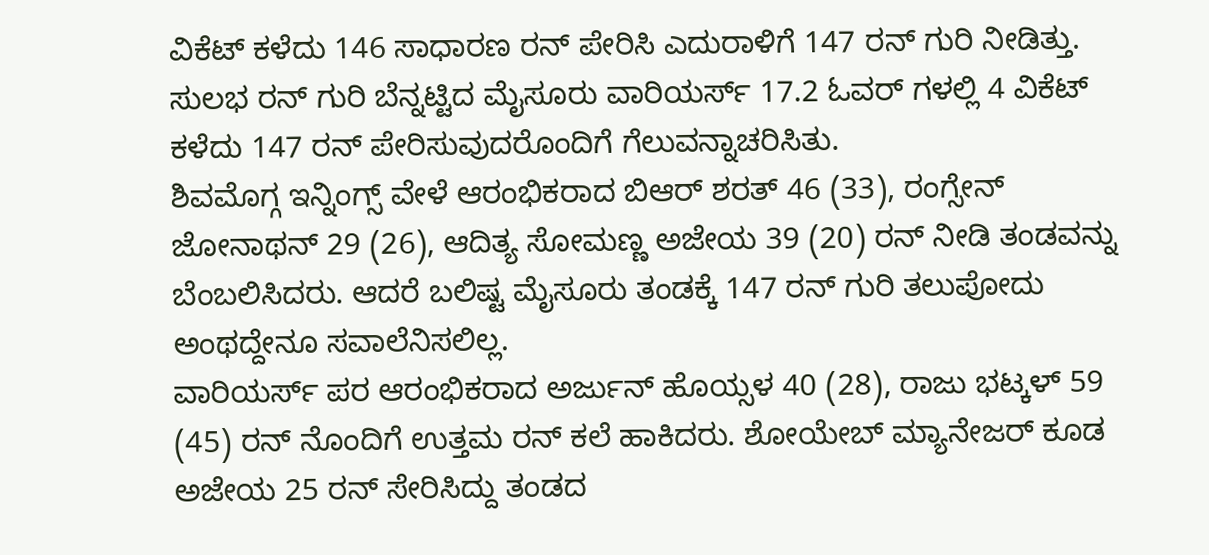ವಿಕೆಟ್ ಕಳೆದು 146 ಸಾಧಾರಣ ರನ್ ಪೇರಿಸಿ ಎದುರಾಳಿಗೆ 147 ರನ್ ಗುರಿ ನೀಡಿತ್ತು. ಸುಲಭ ರನ್ ಗುರಿ ಬೆನ್ನಟ್ಟಿದ ಮೈಸೂರು ವಾರಿಯರ್ಸ್ 17.2 ಓವರ್ ಗಳಲ್ಲಿ 4 ವಿಕೆಟ್ ಕಳೆದು 147 ರನ್ ಪೇರಿಸುವುದರೊಂದಿಗೆ ಗೆಲುವನ್ನಾಚರಿಸಿತು.
ಶಿವಮೊಗ್ಗ ಇನ್ನಿಂಗ್ಸ್ ವೇಳೆ ಆರಂಭಿಕರಾದ ಬಿಆರ್ ಶರತ್ 46 (33), ರಂಗ್ಸೇನ್ ಜೋನಾಥನ್ 29 (26), ಆದಿತ್ಯ ಸೋಮಣ್ಣ ಅಜೇಯ 39 (20) ರನ್ ನೀಡಿ ತಂಡವನ್ನು ಬೆಂಬಲಿಸಿದರು. ಆದರೆ ಬಲಿಷ್ಟ ಮೈಸೂರು ತಂಡಕ್ಕೆ 147 ರನ್ ಗುರಿ ತಲುಪೋದು ಅಂಥದ್ದೇನೂ ಸವಾಲೆನಿಸಲಿಲ್ಲ.
ವಾರಿಯರ್ಸ್ ಪರ ಆರಂಭಿಕರಾದ ಅರ್ಜುನ್ ಹೊಯ್ಸಳ 40 (28), ರಾಜು ಭಟ್ಕಳ್ 59 (45) ರನ್ ನೊಂದಿಗೆ ಉತ್ತಮ ರನ್ ಕಲೆ ಹಾಕಿದರು. ಶೋಯೇಬ್ ಮ್ಯಾನೇಜರ್ ಕೂಡ ಅಜೇಯ 25 ರನ್ ಸೇರಿಸಿದ್ದು ತಂಡದ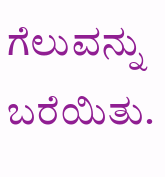ಗೆಲುವನ್ನು ಬರೆಯಿತು.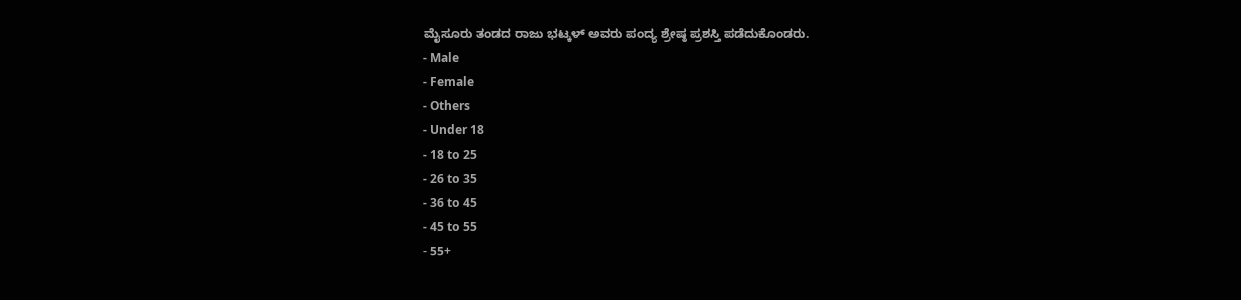ಮೈಸೂರು ತಂಡದ ರಾಜು ಭಟ್ಕಳ್ ಅವರು ಪಂದ್ಯ ಶ್ರೇಷ್ಠ ಪ್ರಶಸ್ತಿ ಪಡೆದುಕೊಂಡರು.
- Male
- Female
- Others
- Under 18
- 18 to 25
- 26 to 35
- 36 to 45
- 45 to 55
- 55+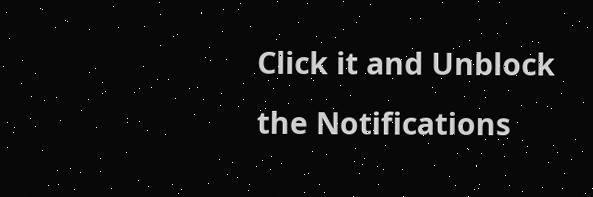Click it and Unblock the Notifications